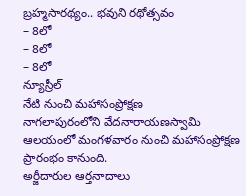బ్రహ్మసారథ్యం.. భవుని రథోత్సవం
– 8లో
– 8లో
– 8లో
న్యూస్రీల్
నేటి నుంచి మహాసంప్రోక్షణ
నాగలాపురంలోని వేదనారాయణస్వామి ఆలయంలో మంగళవారం నుంచి మహాసంప్రోక్షణ ప్రారంభం కానుంది.
అర్జీదారుల ఆర్తనాదాలు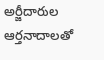అర్జీదారుల ఆర్తనాదాలతో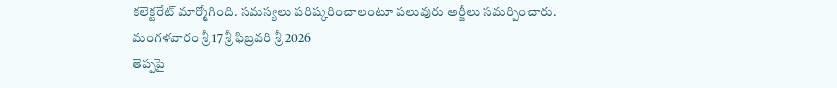కలెక్టరేట్ మార్మోగింది. సమస్యలు పరిష్కరించాలంటూ పలువురు అర్జీలు సమర్పించారు.
మంగళవారం శ్రీ 17 శ్రీ ఫిబ్రవరి శ్రీ 2026
తెప్పపై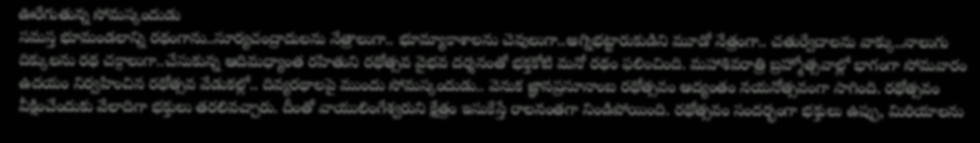ఊరేగుతున్న సోమస్కందుడు
సమస్త భూమండలాన్ని రథంగాను..సూర్యచంద్రాదులను నేత్రాలుగా.. భూమ్యాకాశాలను చెవులుగా..అగ్నిభట్టారుకుడిని మూడో నేత్రంగా.. చతుర్వేదాలను వాక్కు..నాలుగు దిక్కులను రథ చక్రాలుగా..చేసుకున్న ఆదిమధ్యాంత రహితుని రథోత్సవ వైభవ దర్శనంతో భక్తకోటి మనో రథం ఫలించింది. మహాశివరాత్రి బ్రహ్మోత్సవాల్లో భాగంగా సోమవారం ఉదయం నిర్వహించిన రథోత్సవ వేడుకల్లో.. దివ్యరథాలపై ముందు సోమస్కందుడు.. వెనుక జ్ఞానప్రసూనాంబ రథోత్సవం ఆద్యంతం నయనోత్సవంగా సాగింది. రథోత్సవం వీక్షించేందుకు వేలాదిగా భక్తులు తరలివచ్చారు. దీంతో వాయులింగేశ్వరుని క్షేత్రం ఇసుకేస్తే రాలనంతగా నిండిపోయింది. రథోత్సవం సందర్భంగా భక్తులు ఉప్పు, మిరియాలను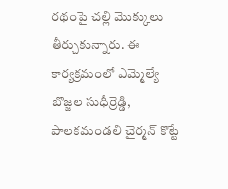రథంపై చల్లి మొక్కులు తీర్చుకున్నారు. ఈ కార్యక్రమంలో ఎమ్మెల్యే బొజ్జల సుధీర్రెడ్డి, పాలకమండలి చైర్మన్ కొట్టే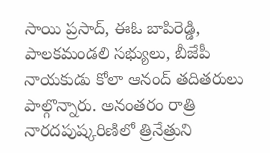సాయి ప్రసాద్, ఈఓ బాపిరెడ్డి, పాలకమండలి సభ్యులు, బీజేపీ నాయకుడు కోలా ఆనంద్ తదితరులు పాల్గొన్నారు. అనంతరం రాత్రి నారదపుష్కరిణిలో త్రినేత్రుని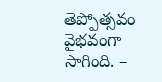తెప్పోత్సవం వైభవంగా సాగింది. –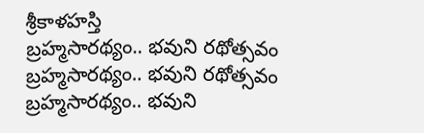శ్రీకాళహస్తి
బ్రహ్మసారథ్యం.. భవుని రథోత్సవం
బ్రహ్మసారథ్యం.. భవుని రథోత్సవం
బ్రహ్మసారథ్యం.. భవుని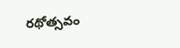రథోత్సవం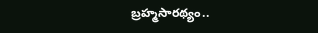బ్రహ్మసారథ్యం..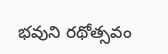భవుని రథోత్సవం